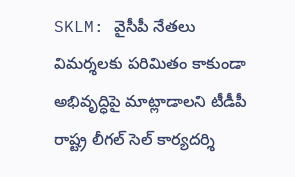SKLM: వైసీపీ నేతలు విమర్శలకు పరిమితం కాకుండా అభివృద్ధిపై మాట్లాడాలని టీడీపీ రాష్ట్ర లీగల్ సెల్ కార్యదర్శి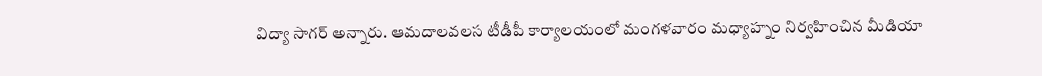విద్యా సాగర్ అన్నారు. ఆమదాలవలస టీడీపీ కార్యాలయంలో మంగళవారం మధ్యాహ్నం నిర్వహించిన మీడియా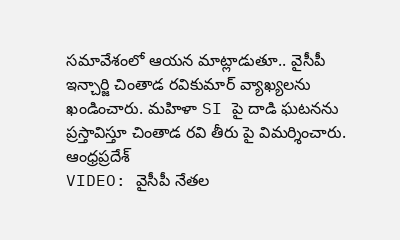సమావేశంలో ఆయన మాట్లాడుతూ.. వైసీపీ ఇన్చార్జి చింతాడ రవికుమార్ వ్యాఖ్యలను ఖండించారు. మహిళా SI పై దాడి ఘటనను ప్రస్తావిస్తూ చింతాడ రవి తీరు పై విమర్శించారు.
ఆంధ్రప్రదేశ్
VIDEO: వైసీపీ నేతల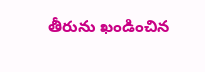తీరును ఖండించిన